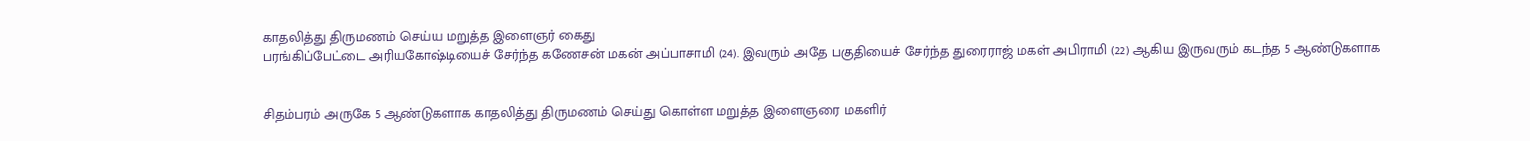காதலித்து திருமணம் செய்ய மறுத்த இளைஞர் கைது
பரங்கிப்பேட்டை அரியகோஷ்டியைச் சேர்ந்த கணேசன் மகன் அப்பாசாமி (24). இவரும் அதே பகுதியைச் சேர்ந்த துரைராஜ் மகள் அபிராமி (22) ஆகிய இருவரும் கடந்த 5 ஆண்டுகளாக


சிதம்பரம் அருகே 5 ஆண்டுகளாக காதலித்து திருமணம் செய்து கொள்ள மறுத்த இளைஞரை மகளிர்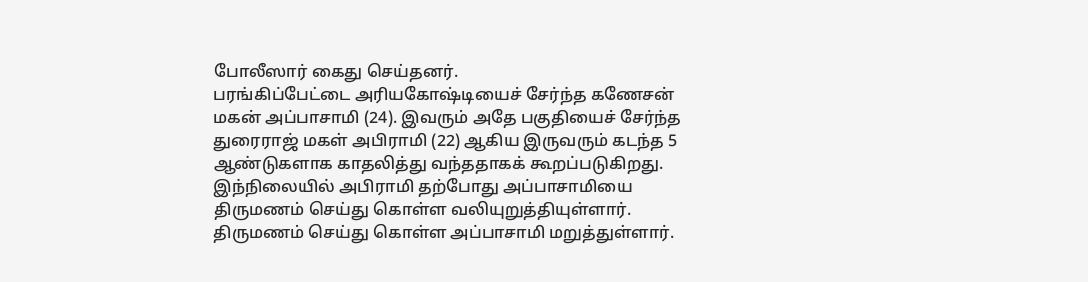போலீஸார் கைது செய்தனர்.
பரங்கிப்பேட்டை அரியகோஷ்டியைச் சேர்ந்த கணேசன் மகன் அப்பாசாமி (24). இவரும் அதே பகுதியைச் சேர்ந்த துரைராஜ் மகள் அபிராமி (22) ஆகிய இருவரும் கடந்த 5 ஆண்டுகளாக காதலித்து வந்ததாகக் கூறப்படுகிறது. இந்நிலையில் அபிராமி தற்போது அப்பாசாமியை திருமணம் செய்து கொள்ள வலியுறுத்தியுள்ளார். திருமணம் செய்து கொள்ள அப்பாசாமி மறுத்துள்ளார்.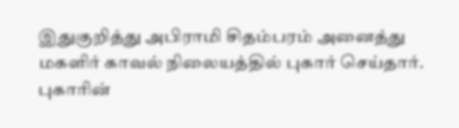இதுகுறித்து அபிராமி சிதம்பரம் அனைத்து மகளிர் காவல் நிலையத்தில் புகார் செய்தார். புகாரின்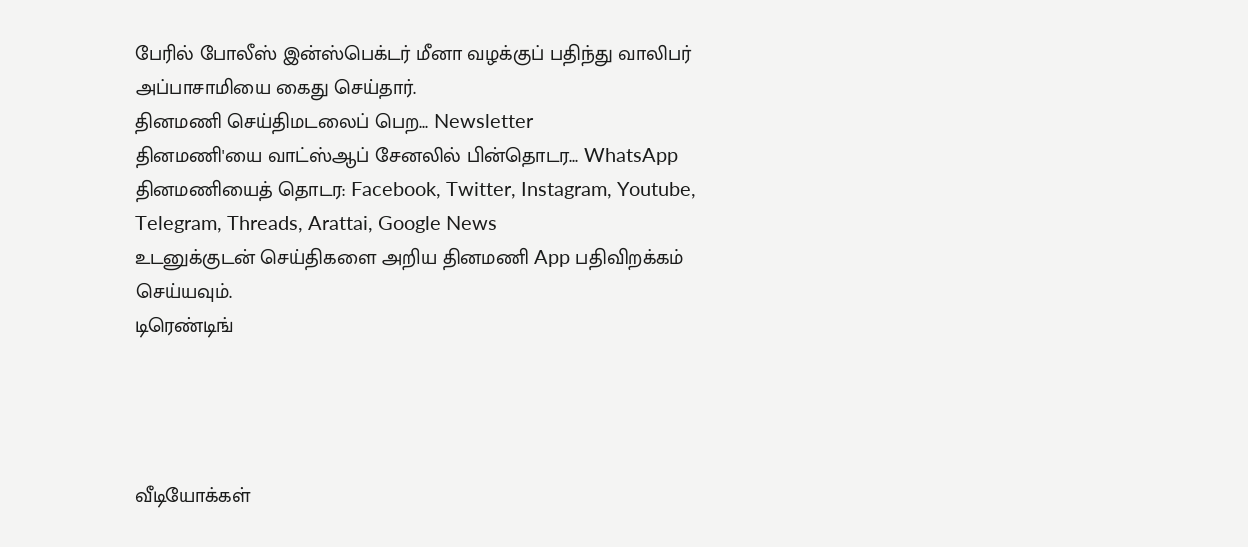பேரில் போலீஸ் இன்ஸ்பெக்டர் மீனா வழக்குப் பதிந்து வாலிபர் அப்பாசாமியை கைது செய்தார்.
தினமணி செய்திமடலைப் பெற... Newsletter
தினமணி'யை வாட்ஸ்ஆப் சேனலில் பின்தொடர... WhatsApp
தினமணியைத் தொடர: Facebook, Twitter, Instagram, Youtube, Telegram, Threads, Arattai, Google News
உடனுக்குடன் செய்திகளை அறிய தினமணி App பதிவிறக்கம் செய்யவும்.
டிரெண்டிங்




வீடியோக்கள்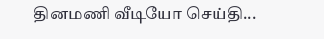தினமணி வீடியோ செய்தி...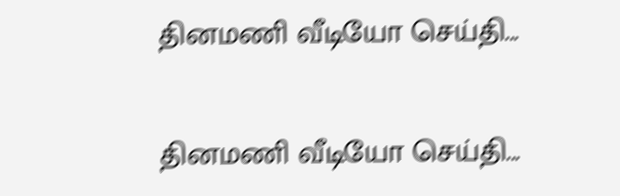தினமணி வீடியோ செய்தி...

தினமணி வீடியோ செய்தி...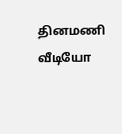தினமணி வீடியோ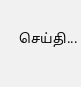செய்தி...